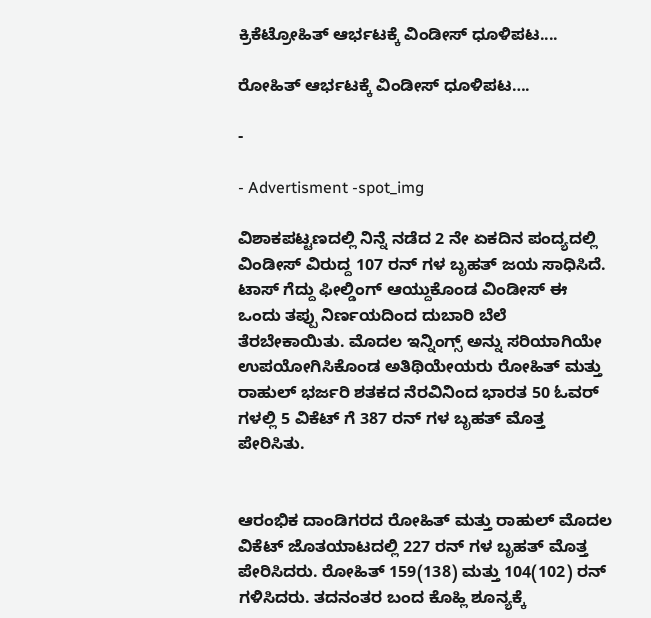ಕ್ರಿಕೆಟ್ರೋಹಿತ್ ಆರ್ಭಟಕ್ಕೆ ವಿಂಡೀಸ್ ಧೂಳಿಪಟ....

ರೋಹಿತ್ ಆರ್ಭಟಕ್ಕೆ ವಿಂಡೀಸ್ ಧೂಳಿಪಟ….

-

- Advertisment -spot_img

ವಿಶಾಕಪಟ್ಟಣದಲ್ಲಿ ನಿನ್ನೆ ನಡೆದ 2 ನೇ ಏಕದಿನ ಪಂದ್ಯದಲ್ಲಿ ವಿಂಡೀಸ್ ವಿರುದ್ದ 107 ರನ್ ಗಳ ಬೃಹತ್ ಜಯ ಸಾಧಿಸಿದೆ. ಟಾಸ್ ಗೆದ್ದು ಫೀಲ್ಡಿಂಗ್ ಆಯ್ದುಕೊಂಡ ವಿಂಡೀಸ್ ಈ ಒಂದು ತಪ್ಪು ನಿರ್ಣಯದಿಂದ ದುಬಾರಿ ಬೆಲೆ ತೆರಬೇಕಾಯಿತು. ಮೊದಲ ಇನ್ನಿಂಗ್ಸ್ ಅನ್ನು ಸರಿಯಾಗಿಯೇ ಉಪಯೋಗಿಸಿಕೊಂಡ ಅತಿಥಿಯೇಯರು ರೋಹಿತ್ ಮತ್ತು ರಾಹುಲ್ ಭರ್ಜರಿ ಶತಕದ ನೆರವಿನಿಂದ ಭಾರತ 50 ಓವರ್ ಗಳಲ್ಲಿ 5 ವಿಕೆಟ್ ಗೆ 387 ರನ್ ಗಳ ಬೃಹತ್ ಮೊತ್ತ ಪೇರಿಸಿತು.


ಆರಂಭಿಕ ದಾಂಡಿಗರದ ರೋಹಿತ್ ಮತ್ತು ರಾಹುಲ್ ಮೊದಲ ವಿಕೆಟ್ ಜೊತಯಾಟದಲ್ಲಿ 227 ರನ್ ಗಳ ಬೃಹತ್ ಮೊತ್ತ ಪೇರಿಸಿದರು. ರೋಹಿತ್ 159(138) ಮತ್ತು 104(102) ರನ್ ಗಳಿಸಿದರು. ತದನಂತರ ಬಂದ ಕೊಹ್ಲಿ ಶೂನ್ಯಕ್ಕೆ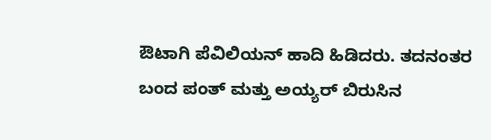ಔಟಾಗಿ ಪೆವಿಲಿಯನ್ ಹಾದಿ ಹಿಡಿದರು. ತದನಂತರ ಬಂದ ಪಂತ್ ಮತ್ತು ಅಯ್ಯರ್ ಬಿರುಸಿನ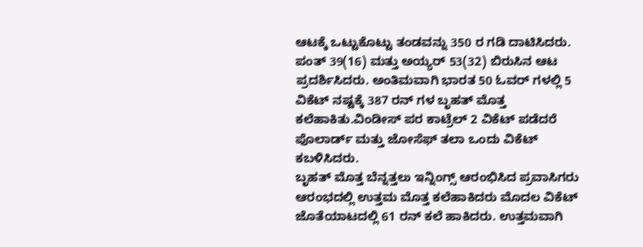ಆಟಕ್ಕೆ ಒಟ್ಟುಕೊಟ್ಟು ತಂಡವನ್ನು 350 ರ ಗಡಿ ದಾಟಿಸಿದರು. ಪಂತ್ 39(16) ಮತ್ತು ಅಯ್ಯರ್ 53(32) ಬಿರುಸಿನ ಆಟ ಪ್ರದರ್ಶಿಸಿದರು. ಅಂತಿಮವಾಗಿ ಭಾರತ 50 ಓವರ್ ಗಳಲ್ಲಿ 5 ವಿಕೆಟ್ ನಷ್ಟಕ್ಕೆ 387 ರನ್ ಗಳ ಬೃಹತ್ ಮೊತ್ತ ಕಲೆಹಾಕಿತು.ವಿಂಡೀಸ್ ಪರ ಕಾಟ್ರೆಲ್ 2 ವಿಕೆಟ್ ಪಡೆದರೆ ಪೊಲಾರ್ಡ್ ಮತ್ತು ಜೋಸೆಫ್ ತಲಾ ಒಂದು ವಿಕೆಟ್ ಕಬಳಿಸಿದರು.
ಬೃಹತ್ ಮೊತ್ತ ಬೆನ್ನತ್ತಲು ಇನ್ನಿಂಗ್ಸ್ ಆರಂಭಿಸಿದ ಪ್ರವಾಸಿಗರು ಆರಂಭದಲ್ಲಿ ಉತ್ತಮ ಮೊತ್ತ ಕಲೆಹಾಕಿದರು ಮೊದಲ ವಿಕೆಟ್ ಜೊತೆಯಾಟದಲ್ಲಿ 61 ರನ್ ಕಲೆ ಹಾಕಿದರು. ಉತ್ತಮವಾಗಿ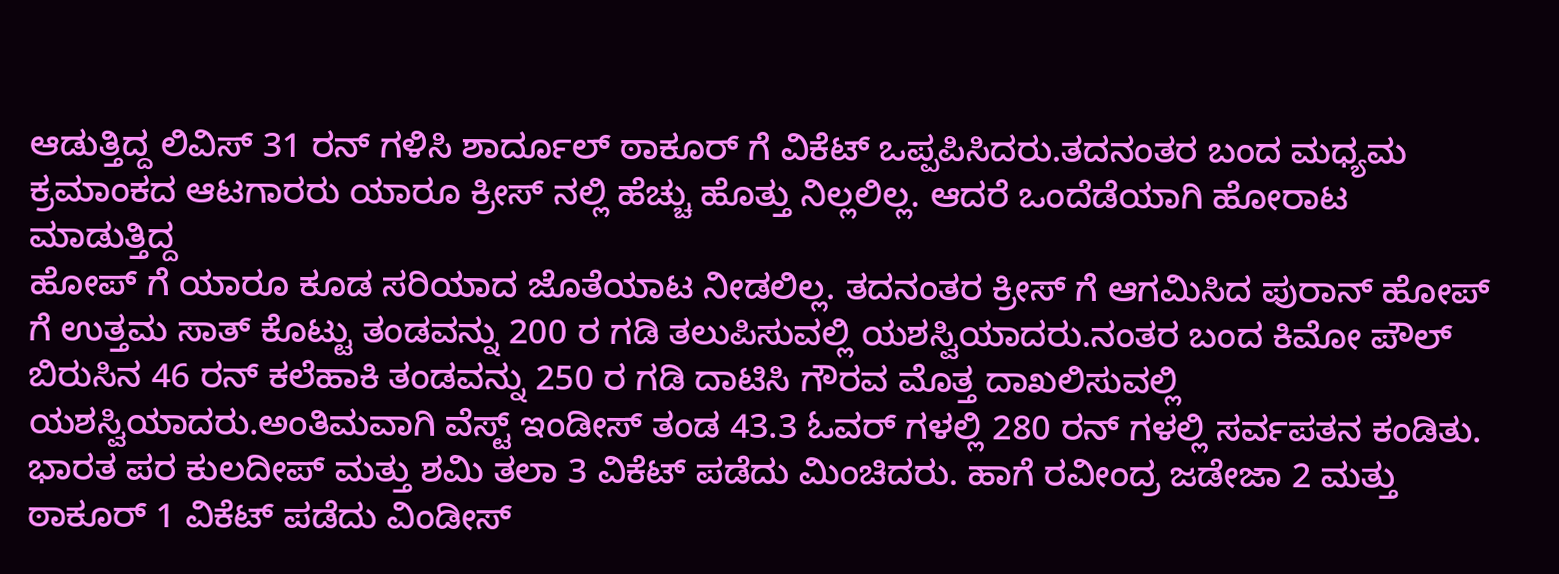ಆಡುತ್ತಿದ್ದ ಲಿವಿಸ್ 31 ರನ್ ಗಳಿಸಿ ಶಾರ್ದೂಲ್ ಠಾಕೂರ್ ಗೆ ವಿಕೆಟ್ ಒಪ್ಪಪಿಸಿದರು.ತದನಂತರ ಬಂದ ಮಧ್ಯಮ ಕ್ರಮಾಂಕದ ಆಟಗಾರರು ಯಾರೂ ಕ್ರೀಸ್ ನಲ್ಲಿ ಹೆಚ್ಚು ಹೊತ್ತು ನಿಲ್ಲಲಿಲ್ಲ. ಆದರೆ ಒಂದೆಡೆಯಾಗಿ ಹೋರಾಟ ಮಾಡುತ್ತಿದ್ದ
ಹೋಪ್ ಗೆ ಯಾರೂ ಕೂಡ ಸರಿಯಾದ ಜೊತೆಯಾಟ ನೀಡಲಿಲ್ಲ. ತದನಂತರ ಕ್ರೀಸ್ ಗೆ ಆಗಮಿಸಿದ ಪುರಾನ್ ಹೋಪ್ ಗೆ ಉತ್ತಮ ಸಾತ್ ಕೊಟ್ಟು ತಂಡವನ್ನು 200 ರ ಗಡಿ ತಲುಪಿಸುವಲ್ಲಿ ಯಶಸ್ವಿಯಾದರು.ನಂತರ ಬಂದ ಕಿಮೋ ಪೌಲ್ ಬಿರುಸಿನ 46 ರನ್ ಕಲೆಹಾಕಿ ತಂಡವನ್ನು 250 ರ ಗಡಿ ದಾಟಿಸಿ ಗೌರವ ಮೊತ್ತ ದಾಖಲಿಸುವಲ್ಲಿ ಯಶಸ್ವಿಯಾದರು.ಅಂತಿಮವಾಗಿ ವೆಸ್ಟ್ ಇಂಡೀಸ್ ತಂಡ 43.3 ಓವರ್ ಗಳಲ್ಲಿ 280 ರನ್ ಗಳಲ್ಲಿ ಸರ್ವಪತನ ಕಂಡಿತು. ಭಾರತ ಪರ ಕುಲದೀಪ್ ಮತ್ತು ಶಮಿ ತಲಾ 3 ವಿಕೆಟ್ ಪಡೆದು ಮಿಂಚಿದರು. ಹಾಗೆ ರವೀಂದ್ರ ಜಡೇಜಾ 2 ಮತ್ತು ಠಾಕೂರ್ 1 ವಿಕೆಟ್ ಪಡೆದು ವಿಂಡೀಸ್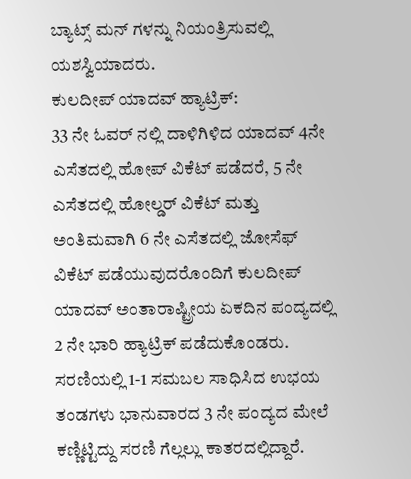ಬ್ಯಾಟ್ಸ್ ಮನ್ ಗಳನ್ನು ನಿಯಂತ್ರಿಸುವಲ್ಲಿ ಯಶಸ್ವಿಯಾದರು.
ಕುಲದೀಪ್ ಯಾದವ್ ಹ್ಯಾಟ್ರಿಕ್:
33 ನೇ ಓವರ್ ನಲ್ಲಿ ದಾಳಿಗಿಳಿದ ಯಾದವ್ 4ನೇ ಎಸೆತದಲ್ಲಿ ಹೋಪ್ ವಿಕೆಟ್ ಪಡೆದರೆ, 5 ನೇ ಎಸೆತದಲ್ಲಿ ಹೋಲ್ಡರ್ ವಿಕೆಟ್ ಮತ್ತು ಅಂತಿಮವಾಗಿ 6 ನೇ ಎಸೆತದಲ್ಲಿ ಜೋಸೆಫ್ ವಿಕೆಟ್ ಪಡೆಯುವುದರೊಂದಿಗೆ ಕುಲದೀಪ್ ಯಾದವ್ ಅಂತಾರಾಷ್ಟ್ರೀಯ ಏಕದಿನ ಪಂದ್ಯದಲ್ಲಿ 2 ನೇ ಭಾರಿ ಹ್ಯಾಟ್ರಿಕ್ ಪಡೆದುಕೊಂಡರು.
ಸರಣಿಯಲ್ಲಿ 1-1 ಸಮಬಲ ಸಾಧಿಸಿದ ಉಭಯ ತಂಡಗಳು ಭಾನುವಾರದ 3 ನೇ ಪಂದ್ಯದ ಮೇಲೆ ಕಣ್ಣಿಟ್ಟಿದ್ದು ಸರಣಿ ಗೆಲ್ಲಲ್ಲು ಕಾತರದಲ್ಲಿದ್ದಾರೆ.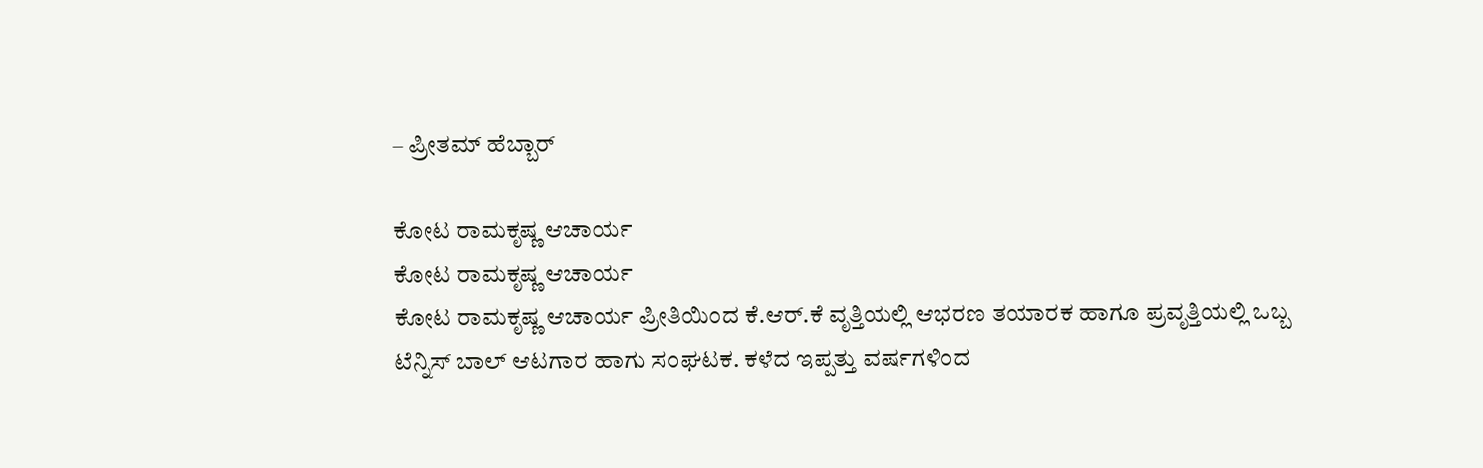– ಪ್ರೀತಮ್ ಹೆಬ್ಬಾರ್

ಕೋಟ ರಾಮಕೃಷ್ಣ ಆಚಾರ್ಯ
ಕೋಟ ರಾಮಕೃಷ್ಣ ಆಚಾರ್ಯ
ಕೋಟ ರಾಮಕೃಷ್ಣ ಆಚಾರ್ಯ ಪ್ರೀತಿಯಿಂದ ಕೆ.ಆರ್.ಕೆ ವೃತ್ತಿಯಲ್ಲಿ ಆಭರಣ ತಯಾರಕ ಹಾಗೂ ಪ್ರವೃತ್ತಿಯಲ್ಲಿ ಒಬ್ಬ ಟೆನ್ನಿಸ್ ಬಾಲ್ ಆಟಗಾರ ಹಾಗು ಸಂಘಟಕ. ಕಳೆದ ಇಪ್ಪತ್ತು ವರ್ಷಗಳಿಂದ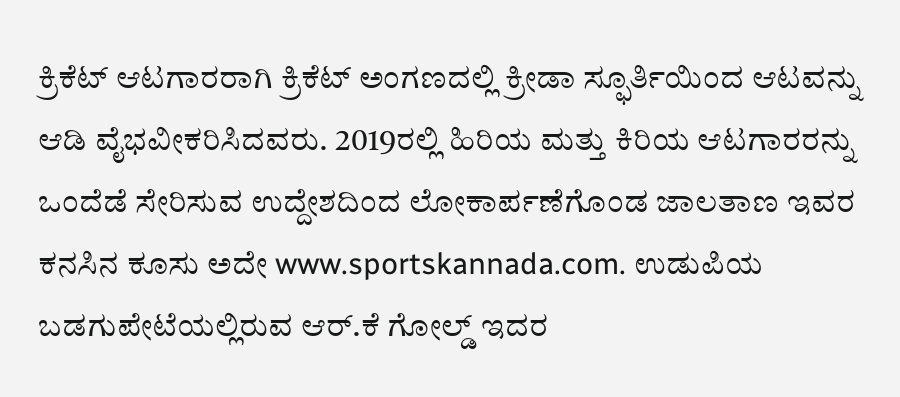ಕ್ರಿಕೆಟ್ ಆಟಗಾರರಾಗಿ ಕ್ರಿಕೆಟ್ ಅಂಗಣದಲ್ಲಿ ಕ್ರೀಡಾ ಸ್ಫೂರ್ತಿಯಿಂದ ಆಟವನ್ನು ಆಡಿ ವೈಭವೀಕರಿಸಿದವರು. 2019ರಲ್ಲಿ ಹಿರಿಯ ಮತ್ತು ಕಿರಿಯ ಆಟಗಾರರನ್ನು ಒಂದೆಡೆ ಸೇರಿಸುವ ಉದ್ದೇಶದಿಂದ ಲೋಕಾರ್ಪಣೆಗೊಂಡ ಜಾಲತಾಣ ಇವರ ಕನಸಿನ ಕೂಸು ಅದೇ www.sportskannada.com. ಉಡುಪಿಯ ಬಡಗುಪೇಟೆಯಲ್ಲಿರುವ ಆರ್.ಕೆ ಗೋಲ್ಡ್ ಇದರ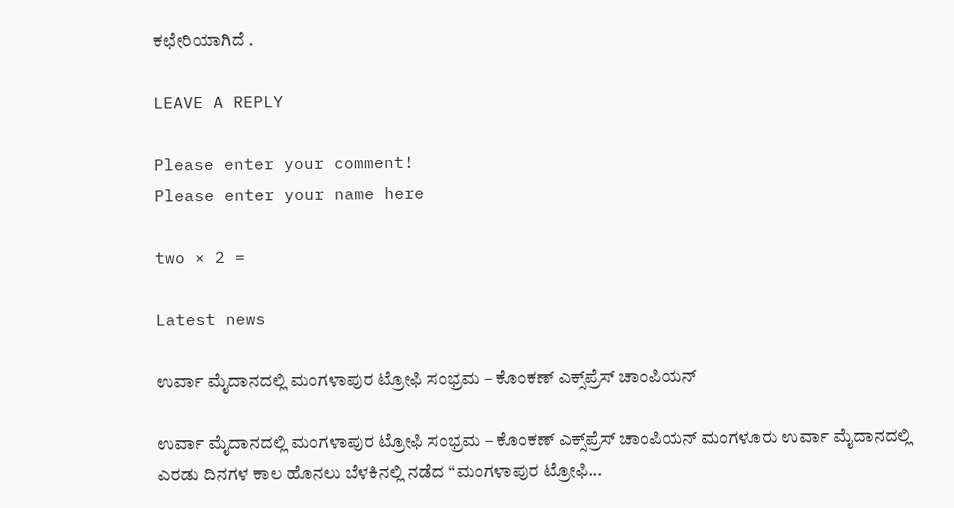ಕಛೇರಿಯಾಗಿದೆ .

LEAVE A REPLY

Please enter your comment!
Please enter your name here

two × 2 =

Latest news

ಉರ್ವಾ ಮೈದಾನದಲ್ಲಿ ಮಂಗಳಾಪುರ ಟ್ರೋಫಿ ಸಂಭ್ರಮ – ಕೊಂಕಣ್ ಎಕ್ಸ್‌ಪ್ರೆಸ್ ಚಾಂಪಿಯನ್

ಉರ್ವಾ ಮೈದಾನದಲ್ಲಿ ಮಂಗಳಾಪುರ ಟ್ರೋಫಿ ಸಂಭ್ರಮ – ಕೊಂಕಣ್ ಎಕ್ಸ್‌ಪ್ರೆಸ್ ಚಾಂಪಿಯನ್ ಮಂಗಳೂರು ಉರ್ವಾ ಮೈದಾನದಲ್ಲಿ ಎರಡು ದಿನಗಳ ಕಾಲ ಹೊನಲು ಬೆಳಕಿನಲ್ಲಿ ನಡೆದ “ಮಂಗಳಾಪುರ ಟ್ರೋಫಿ...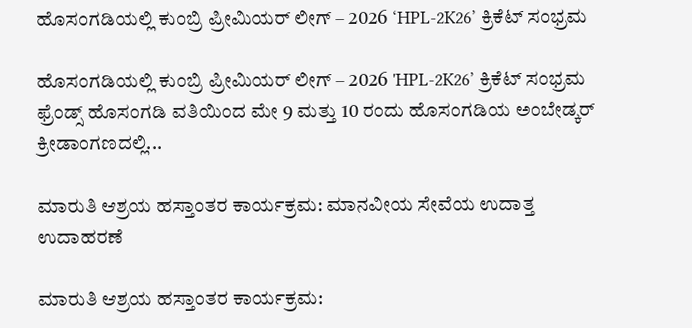ಹೊಸಂಗಡಿಯಲ್ಲಿ ಕುಂಬ್ರಿ ಪ್ರೀಮಿಯರ್ ಲೀಗ್ – 2026 ‘HPL-2K26’ ಕ್ರಿಕೆಟ್ ಸಂಭ್ರಮ

ಹೊಸಂಗಡಿಯಲ್ಲಿ ಕುಂಬ್ರಿ ಪ್ರೀಮಿಯರ್ ಲೀಗ್ – 2026 'HPL-2K26’ ಕ್ರಿಕೆಟ್ ಸಂಭ್ರಮ ಫ್ರೆಂಡ್ಸ್ ಹೊಸಂಗಡಿ ವತಿಯಿಂದ ಮೇ 9 ಮತ್ತು 10 ರಂದು ಹೊಸಂಗಡಿಯ ಅಂಬೇಡ್ಕರ್ ಕ್ರೀಡಾಂಗಣದಲ್ಲಿ...

ಮಾರುತಿ ಆಶ್ರಯ ಹಸ್ತಾಂತರ ಕಾರ್ಯಕ್ರಮ: ಮಾನವೀಯ ಸೇವೆಯ ಉದಾತ್ತ ಉದಾಹರಣೆ

ಮಾರುತಿ ಆಶ್ರಯ ಹಸ್ತಾಂತರ ಕಾರ್ಯಕ್ರಮ: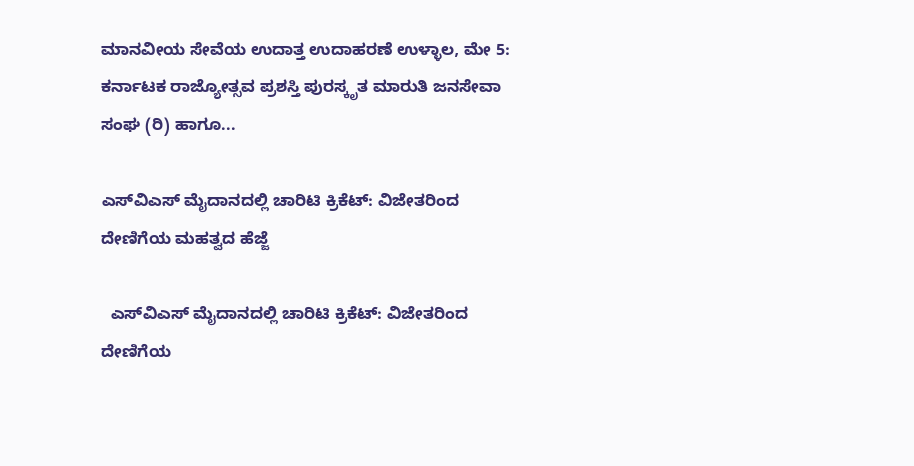ಮಾನವೀಯ ಸೇವೆಯ ಉದಾತ್ತ ಉದಾಹರಣೆ ಉಳ್ಳಾಲ, ಮೇ 5: ಕರ್ನಾಟಕ ರಾಜ್ಯೋತ್ಸವ ಪ್ರಶಸ್ತಿ ಪುರಸ್ಕೃತ ಮಾರುತಿ ಜನಸೇವಾ ಸಂಘ (ರಿ) ಹಾಗೂ...

ಎಸ್‌ವಿಎಸ್ ಮೈದಾನದಲ್ಲಿ ಚಾರಿಟಿ ಕ್ರಿಕೆಟ್: ವಿಜೇತರಿಂದ ದೇಣಿಗೆಯ ಮಹತ್ವದ ಹೆಜ್ಜೆ

  ಎಸ್‌ವಿಎಸ್ ಮೈದಾನದಲ್ಲಿ ಚಾರಿಟಿ ಕ್ರಿಕೆಟ್: ವಿಜೇತರಿಂದ ದೇಣಿಗೆಯ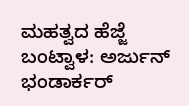ಮಹತ್ವದ ಹೆಜ್ಜೆ ಬಂಟ್ವಾಳ: ಅರ್ಜುನ್ ಭಂಡಾರ್ಕರ್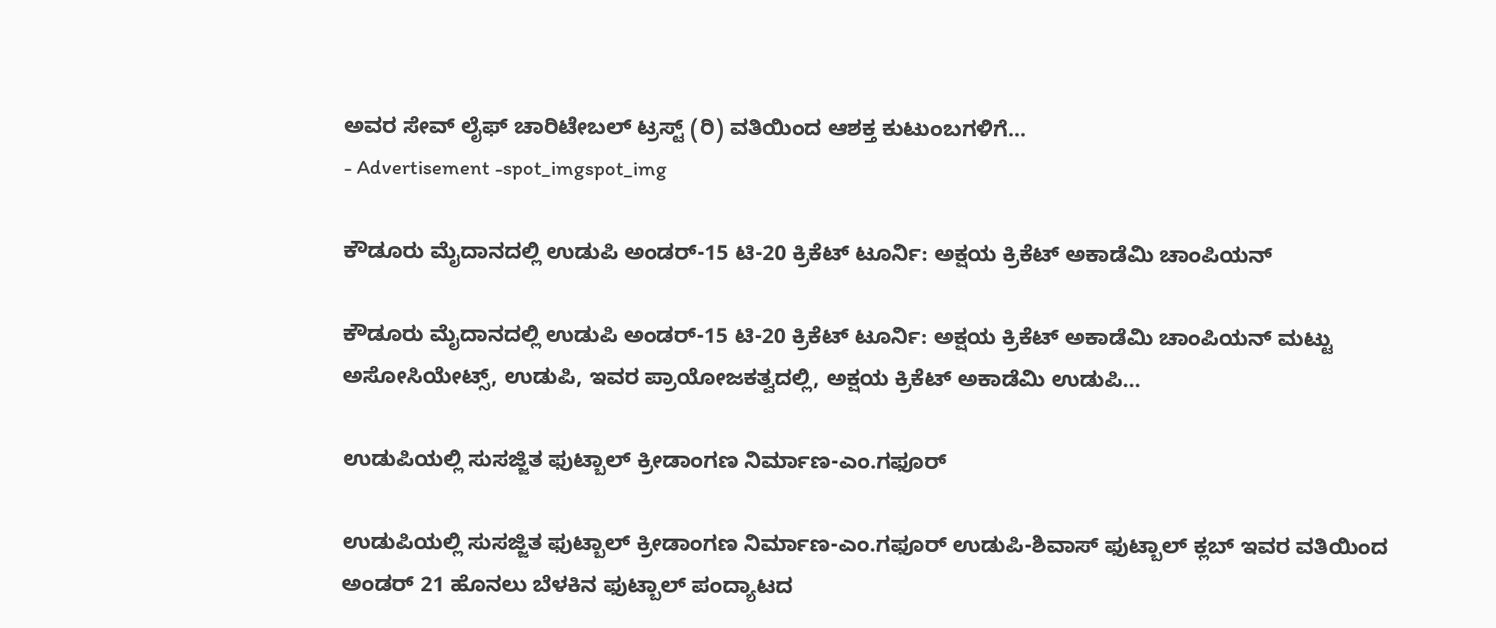ಅವರ ಸೇವ್ ಲೈಫ್ ಚಾರಿಟೇಬಲ್ ಟ್ರಸ್ಟ್ (ರಿ) ವತಿಯಿಂದ ಆಶಕ್ತ ಕುಟುಂಬಗಳಿಗೆ...
- Advertisement -spot_imgspot_img

ಕೌಡೂರು ಮೈದಾನದಲ್ಲಿ ಉಡುಪಿ ಅಂಡರ್-15 ಟಿ-20 ಕ್ರಿಕೆಟ್ ಟೂರ್ನಿ: ಅಕ್ಷಯ ಕ್ರಿಕೆಟ್ ಅಕಾಡೆಮಿ ಚಾಂಪಿಯನ್

ಕೌಡೂರು ಮೈದಾನದಲ್ಲಿ ಉಡುಪಿ ಅಂಡರ್-15 ಟಿ-20 ಕ್ರಿಕೆಟ್ ಟೂರ್ನಿ: ಅಕ್ಷಯ ಕ್ರಿಕೆಟ್ ಅಕಾಡೆಮಿ ಚಾಂಪಿಯನ್ ಮಟ್ಟು ಅಸೋಸಿಯೇಟ್ಸ್, ಉಡುಪಿ, ಇವರ ಪ್ರಾಯೋಜಕತ್ವದಲ್ಲಿ, ಅಕ್ಷಯ ಕ್ರಿಕೆಟ್ ಅಕಾಡೆಮಿ ಉಡುಪಿ...

ಉಡುಪಿಯಲ್ಲಿ ಸುಸಜ್ಜಿತ ಫುಟ್ಬಾಲ್ ಕ್ರೀಡಾಂಗಣ ನಿರ್ಮಾಣ-ಎಂ.ಗಫೂರ್

ಉಡುಪಿಯಲ್ಲಿ ಸುಸಜ್ಜಿತ ಫುಟ್ಬಾಲ್ ಕ್ರೀಡಾಂಗಣ ನಿರ್ಮಾಣ-ಎಂ.ಗಫೂರ್ ಉಡುಪಿ-ಶಿವಾಸ್ ಫುಟ್ಬಾಲ್ ಕ್ಲಬ್ ಇವರ ವತಿಯಿಂದ ಅಂಡರ್ 21 ಹೊನಲು ಬೆಳಕಿನ ಫುಟ್ಬಾಲ್ ಪಂದ್ಯಾಟದ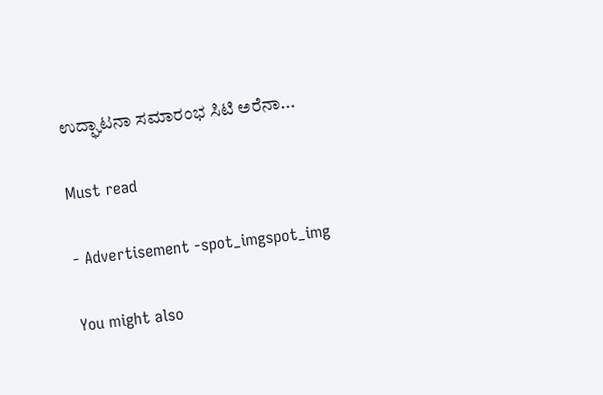ಉದ್ಘಾಟನಾ ಸಮಾರಂಭ ಸಿಟಿ ಅರೆನಾ...

Must read

- Advertisement -spot_imgspot_img

You might also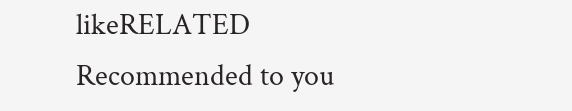likeRELATED
Recommended to you